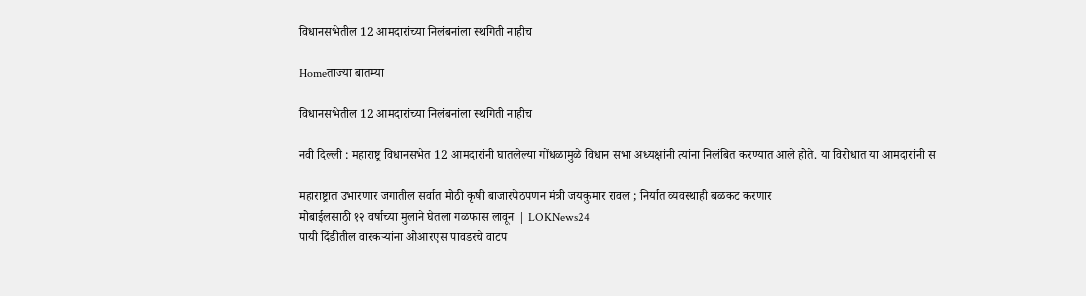विधानसभेतील 12 आमदारांच्या निलंबनांला स्थगिती नाहीच

Homeताज्या बातम्या

विधानसभेतील 12 आमदारांच्या निलंबनांला स्थगिती नाहीच

नवी दिल्ली : महाराष्ट्र विधानसभेत 12 आमदारांनी घातलेल्या गोंधळामुळे विधान सभा अध्यक्षांनी त्यांना निलंबित करण्यात आले होते. या विरोधात या आमदारांनी स

महाराष्ट्रात उभारणार जगातील सर्वात मोठी कृषी बाजारपेठपणन मंत्री जयकुमार रावल ; निर्यात व्यवस्थाही बळकट करणार
मोबाईलसाठी १२ वर्षाच्या मुलाने घेतला गळफास लावून | LOKNews24
पायी दिंडीतील वारकर्‍यांना ओआरएस पावडरचे वाटप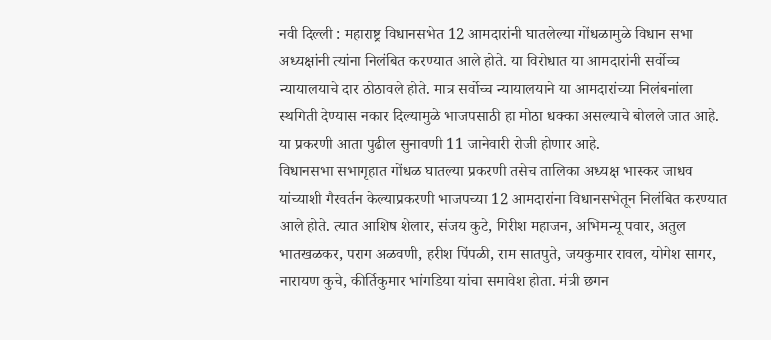नवी दिल्ली : महाराष्ट्र विधानसभेत 12 आमदारांनी घातलेल्या गोंधळामुळे विधान सभा अध्यक्षांनी त्यांना निलंबित करण्यात आले होते. या विरोधात या आमदारांनी सर्वोच्च न्यायालयाचे दार ठोठावले होते. मात्र सर्वोच्च न्यायालयाने या आमदारांच्या निलंबनांला स्थगिती देण्यास नकार दिल्यामुळे भाजपसाठी हा मोठा धक्का असल्याचे बोलले जात आहे. या प्रकरणी आता पुढील सुनावणी 11 जानेवारी रोजी होणार आहे.
विधानसभा सभागृहात गोंधळ घातल्या प्रकरणी तसेच तालिका अध्यक्ष भास्कर जाधव यांच्याशी गैरवर्तन केल्याप्रकरणी भाजपच्या 12 आमदारांना विधानसभेतून निलंबित करण्यात आले होते. त्यात आशिष शेलार, संजय कुटे, गिरीश महाजन, अभिमन्यू पवार, अतुल भातखळकर, पराग अळवणी, हरीश पिंपळी, राम सातपुते, जयकुमार रावल, योगेश सागर, नारायण कुचे, कीर्तिकुमार भांगडिया यांचा समावेश होता. मंत्री छगन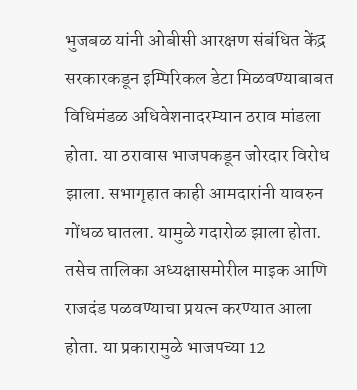भुजबळ यांनी ओबीसी आरक्षण संबंधित केंद्र सरकारकडून इम्पिरिकल डेटा मिळवण्याबाबत विधिमंडळ अधिवेशनादरम्यान ठराव मांडला होता. या ठरावास भाजपकडून जोरदार विरोध झाला. सभागृहात काही आमदारांनी यावरुन गोंधळ घातला. यामुळे गदारोळ झाला होता. तसेच तालिका अध्यक्षासमोरील माइक आणि राजदंड पळवण्याचा प्रयत्न करण्यात आला होता. या प्रकारामुळे भाजपच्या 12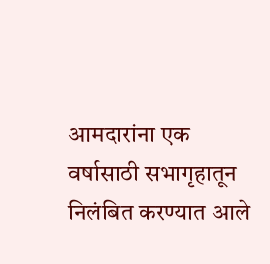आमदारांना एक वर्षासाठी सभागृहातून निलंबित करण्यात आले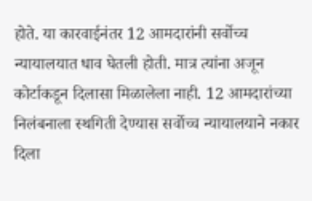होते. या कारवाईनंतर 12 आमदारांनी सर्वोच्च न्यायालयात धाव घेतली होती. मात्र त्यांना अजून कोर्टाकडून दिलासा मिळालेला नाही. 12 आमदारांच्या निलंबनाला स्थगिती देण्यास सर्वोच्च न्यायालयाने नकार दिला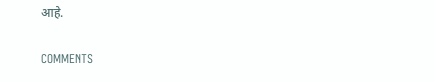आहे.

COMMENTS